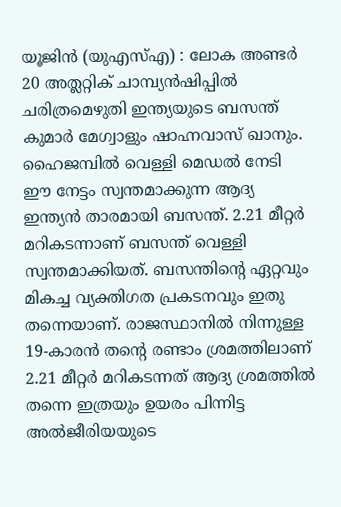യൂജിൻ (യുഎസ്എ) : ലോക അണ്ടർ 20 അത്ലറ്റിക് ചാമ്പ്യൻഷിപ്പിൽ ചരിത്രമെഴുതി ഇന്ത്യയുടെ ബസന്ത് കുമാർ മേഗ്വാളും ഷാഹ്നവാസ് ഖാനും. ഹൈജമ്പിൽ വെള്ളി മെഡൽ നേടി ഈ നേട്ടം സ്വന്തമാക്കുന്ന ആദ്യ ഇന്ത്യൻ താരമായി ബസന്ത്. 2.21 മീറ്റർ മറികടന്നാണ് ബസന്ത് വെള്ളി സ്വന്തമാക്കിയത്. ബസന്തിന്റെ ഏറ്റവും മികച്ച വ്യക്തിഗത പ്രകടനവും ഇതു തന്നെയാണ്. രാജസ്ഥാനിൽ നിന്നുള്ള 19-കാരൻ തന്റെ രണ്ടാം ശ്രമത്തിലാണ് 2.21 മീറ്റർ മറികടന്നത് ആദ്യ ശ്രമത്തിൽ തന്നെ ഇത്രയും ഉയരം പിന്നിട്ട അൽജീരിയയുടെ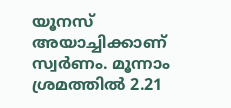യൂനസ് അയാച്ചിക്കാണ് സ്വർണം. മൂന്നാം ശ്രമത്തിൽ 2.21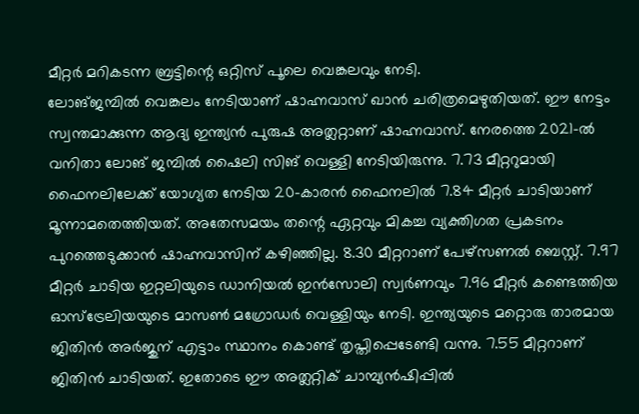മീറ്റർ മറികടന്ന ബ്രട്ടിന്റെ ഒറ്റിസ് പൂലെ വെങ്കലവും നേടി.
ലോങ്ജമ്പിൽ വെങ്കലം നേടിയാണ് ഷാഹ്നവാസ് ഖാൻ ചരിത്രമെഴുതിയത്. ഈ നേട്ടം സ്വന്തമാക്കുന്ന ആദ്യ ഇന്ത്യൻ പുരുഷ അത്ലറ്റാണ് ഷാഹ്നവാസ്. നേരത്തെ 2021-ൽ വനിതാ ലോങ് ജമ്പിൽ ഷൈലി സിങ് വെള്ളി നേടിയിരുന്നു. 7.73 മീറ്ററുമായി ഫൈനലിലേക്ക് യോഗ്യത നേടിയ 20-കാരൻ ഫൈനലിൽ 7.84 മീറ്റർ ചാടിയാണ് മൂന്നാമതെത്തിയത്. അതേസമയം തന്റെ ഏറ്റവും മികച്ച വ്യക്തിഗത പ്രകടനം പുറത്തെടുക്കാൻ ഷാഹ്നവാസിന് കഴിഞ്ഞില്ല. 8.30 മീറ്ററാണ് പേഴ്സണൽ ബെസ്റ്റ്. 7.97 മീറ്റർ ചാടിയ ഇറ്റലിയുടെ ഡാനിയൽ ഇൻസോലി സ്വർണവും 7.96 മീറ്റർ കണ്ടെത്തിയ ഓസ്ട്രേലിയയുടെ മാസൺ മഗ്രോഡർ വെള്ളിയും നേടി. ഇന്ത്യയുടെ മറ്റൊരു താരമായ ജിതിൻ അർജുന് എട്ടാം സ്ഥാനം കൊണ്ട് തൃപ്തിപ്പെടേണ്ടി വന്നു. 7.55 മീറ്ററാണ് ജിതിൻ ചാടിയത്. ഇതോടെ ഈ അത്ലറ്റിക് ചാമ്പ്യൻഷിപ്പിൽ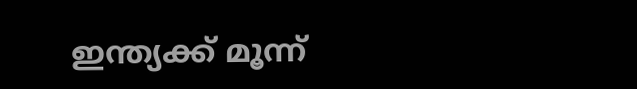ഇന്ത്യക്ക് മൂന്ന്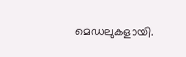മെഡലുകളായി.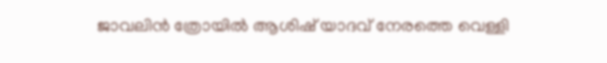ജാവലിൻ ത്രോയിൽ ആശിഷ് യാദവ് നേരത്തെ വെള്ളി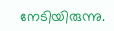നേടിയിരുന്നു.